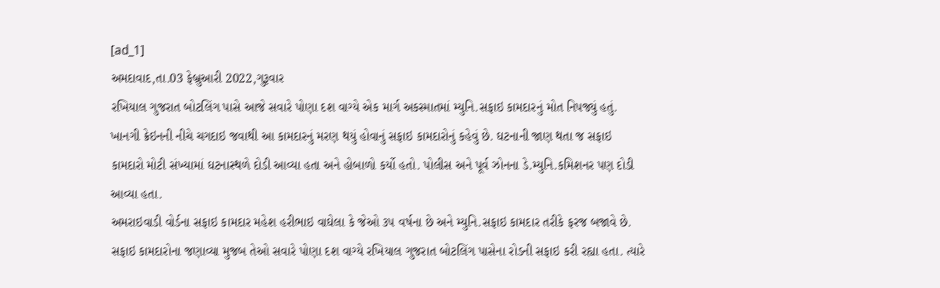[ad_1]
અમદાવાદ,તા.03 ફેબ્રુઆરી 2022,ગુરૂવાર
રખિયાલ ગુજરાત બોટલિંગ પાસે આજે સવારે પોણા દશ વાગ્યે એક માર્ગ અકસ્માતમાં મ્યુનિ.સફાઇ કામદારનું મોત નિપજ્યું હતું. ખાનગી ક્રેઇનની નીચે ચગદાઇ જવાથી આ કામદારનું મરણ થયું હોવાનું સફાઇ કામદારોનું કહેવું છે. ઘટનાની જાણ થતા જ સફાઇ કામદારો મોટી સંખ્યામાં ઘટનાસ્થળે દોડી આવ્યા હતા અને હોબાળો કર્યો હતો. પોલીસ અને પૂર્વ ઝોનના ડે.મ્યુનિ.કમિશનર પણ દોડી આવ્યા હતા.
અમરાઇવાડી વોર્ડના સફાઇ કામદાર મહેશ હરીભાઇ વાઘેલા કે જેઓ ૩૫ વર્ષના છે અને મ્યુનિ.સફાઇ કામદાર તરીકે ફરજ બજાવે છે. સફાઇ કામદારોના જણાવ્યા મુજબ તેઓ સવારે પોણા દશ વાગ્યે રખિયાલ ગુજરાત બોટલિંગ પાસેના રોડની સફાઇ કરી રહ્યા હતા. ત્યારે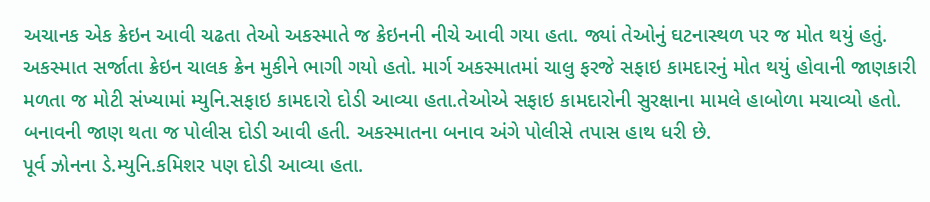અચાનક એક ક્રેઇન આવી ચઢતા તેઓ અકસ્માતે જ ક્રેઇનની નીચે આવી ગયા હતા. જ્યાં તેઓનું ઘટનાસ્થળ પર જ મોત થયું હતું.
અકસ્માત સર્જાતા ક્રેઇન ચાલક ક્રેન મુકીને ભાગી ગયો હતો. માર્ગ અકસ્માતમાં ચાલુ ફરજે સફાઇ કામદારનું મોત થયું હોવાની જાણકારી મળતા જ મોટી સંખ્યામાં મ્યુનિ.સફાઇ કામદારો દોડી આવ્યા હતા.તેઓએ સફાઇ કામદારોની સુરક્ષાના મામલે હાબોળા મચાવ્યો હતો. બનાવની જાણ થતા જ પોલીસ દોડી આવી હતી. અકસ્માતના બનાવ અંગે પોલીસે તપાસ હાથ ધરી છે.
પૂર્વ ઝોનના ડે.મ્યુનિ.કમિશર પણ દોડી આવ્યા હતા.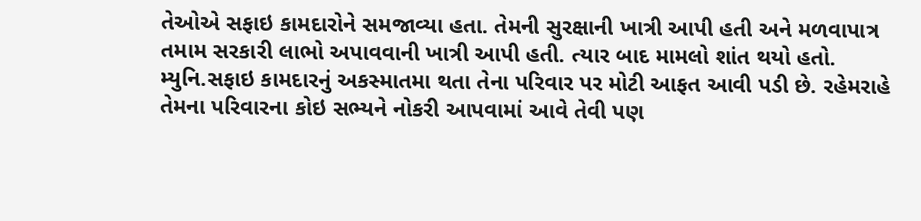તેઓએ સફાઇ કામદારોને સમજાવ્યા હતા. તેમની સુરક્ષાની ખાત્રી આપી હતી અને મળવાપાત્ર તમામ સરકારી લાભો અપાવવાની ખાત્રી આપી હતી. ત્યાર બાદ મામલો શાંત થયો હતો.
મ્યુનિ.સફાઇ કામદારનું અકસ્માતમા થતા તેના પરિવાર પર મોટી આફત આવી પડી છે. રહેમરાહે તેમના પરિવારના કોઇ સભ્યને નોકરી આપવામાં આવે તેવી પણ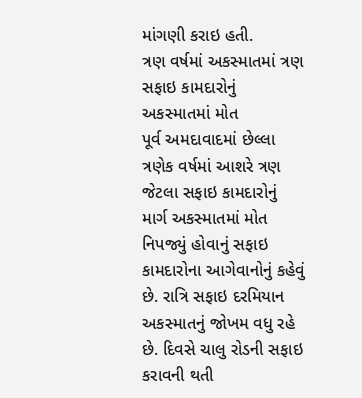માંગણી કરાઇ હતી.
ત્રણ વર્ષમાં અકસ્માતમાં ત્રણ સફાઇ કામદારોનું અકસ્માતમાં મોત
પૂર્વ અમદાવાદમાં છેલ્લા ત્રણેક વર્ષમાં આશરે ત્રણ જેટલા સફાઇ કામદારોનું માર્ગ અકસ્માતમાં મોત નિપજ્યું હોવાનું સફાઇ કામદારોના આગેવાનોનું કહેવું છે. રાત્રિ સફાઇ દરમિયાન અકસ્માતનું જોખમ વધુ રહે છે. દિવસે ચાલુ રોડની સફાઇ કરાવની થતી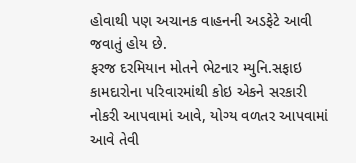હોવાથી પણ અચાનક વાહનની અડફેટે આવી જવાતું હોય છે.
ફરજ દરમિયાન મોતને ભેટનાર મ્યુનિ.સફાઇ કામદારોના પરિવારમાંથી કોઇ એકને સરકારી નોકરી આપવામાં આવે, યોગ્ય વળતર આપવામાં આવે તેવી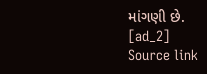માંગણી છે.
[ad_2]
Source link